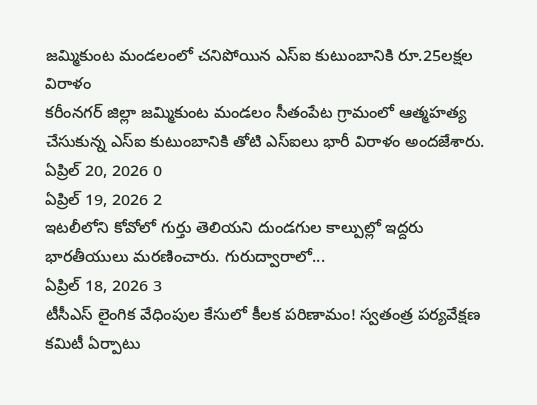జమ్మికుంట మండలంలో చనిపోయిన ఎస్ఐ కుటుంబానికి రూ.25లక్షల విరాళం
కరీంనగర్ జిల్లా జమ్మికుంట మండలం సీతంపేట గ్రామంలో ఆత్మహత్య చేసుకున్న ఎస్ఐ కుటుంబానికి తోటి ఎస్ఐలు భారీ విరాళం అందజేశారు.
ఏప్రిల్ 20, 2026 0
ఏప్రిల్ 19, 2026 2
ఇటలీలోని కోవోలో గుర్తు తెలియని దుండగుల కాల్పుల్లో ఇద్దరు భారతీయులు మరణించారు. గురుద్వారాలో...
ఏప్రిల్ 18, 2026 3
టీసీఎస్ లైంగిక వేధింపుల కేసులో కీలక పరిణామం! స్వతంత్ర పర్యవేక్షణ కమిటీ ఏర్పాటు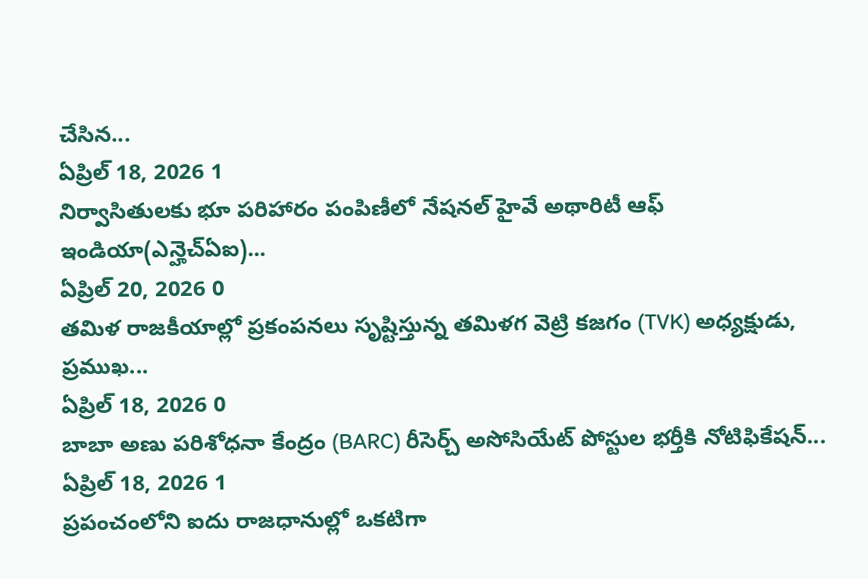చేసిన...
ఏప్రిల్ 18, 2026 1
నిర్వాసితులకు భూ పరిహారం పంపిణీలో నేషనల్ హైవే అథారిటీ ఆఫ్ ఇండియా(ఎన్హెచ్ఏఐ)...
ఏప్రిల్ 20, 2026 0
తమిళ రాజకీయాల్లో ప్రకంపనలు సృష్టిస్తున్న తమిళగ వెట్రి కజగం (TVK) అధ్యక్షుడు, ప్రముఖ...
ఏప్రిల్ 18, 2026 0
బాబా అణు పరిశోధనా కేంద్రం (BARC) రీసెర్చ్ అసోసియేట్ పోస్టుల భర్తీకి నోటిఫికేషన్...
ఏప్రిల్ 18, 2026 1
ప్రపంచంలోని ఐదు రాజధానుల్లో ఒకటిగా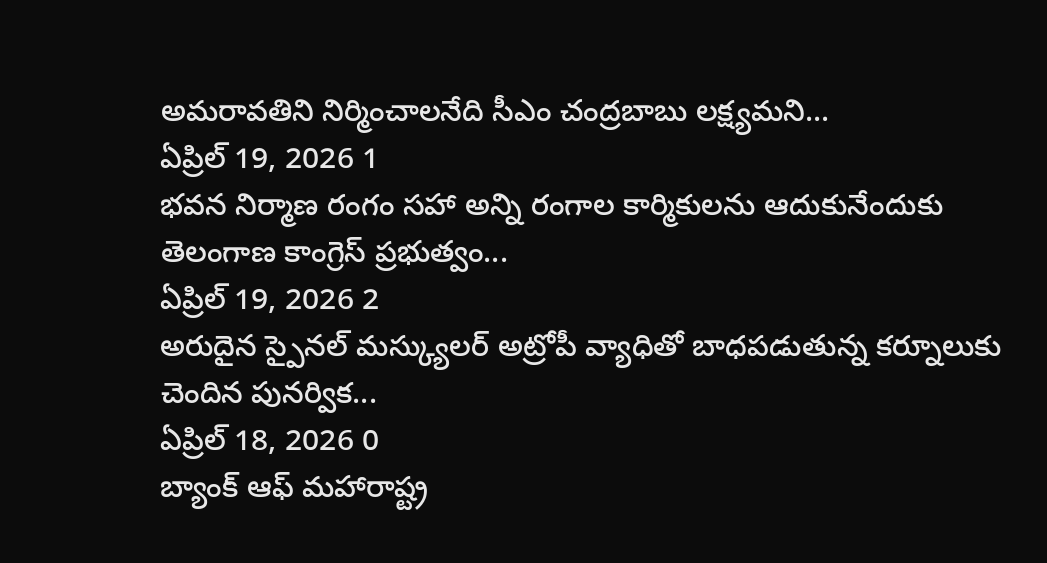అమరావతిని నిర్మించాలనేది సీఎం చంద్రబాబు లక్ష్యమని...
ఏప్రిల్ 19, 2026 1
భవన నిర్మాణ రంగం సహా అన్ని రంగాల కార్మికులను ఆదుకునేందుకు తెలంగాణ కాంగ్రెస్ ప్రభుత్వం...
ఏప్రిల్ 19, 2026 2
అరుదైన స్పైనల్ మస్క్యులర్ అట్రోపీ వ్యాధితో బాధపడుతున్న కర్నూలుకు చెందిన పునర్విక...
ఏప్రిల్ 18, 2026 0
బ్యాంక్ ఆఫ్ మహారాష్ట్ర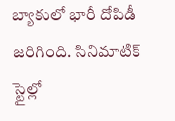బ్యాకులో భారీ దోపిడీ జరిగింది. సినిమాటిక్ స్టైల్లో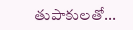తుపాకులతో...